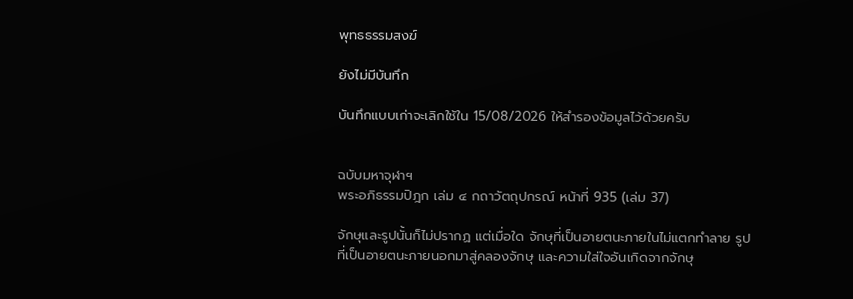พุทธธรรมสงฆ์

ยังไม่มีบันทึก

บันทึกแบบเก่าจะเลิกใช้ใน 15/08/2026 ให้สํารองข้อมูลไว้ด้วยครับ


ฉบับมหาจุฬาฯ
พระอภิธรรมปิฎก เล่ม ๔ กถาวัตถุปกรณ์ หน้าที่ 935 (เล่ม 37)

จักษุและรูปนั้นก็ไม่ปรากฏ แต่เมื่อใด จักษุที่เป็นอายตนะภายในไม่แตกทำลาย รูป
ที่เป็นอายตนะภายนอกมาสู่คลองจักษุ และความใส่ใจอันเกิดจากจักษุ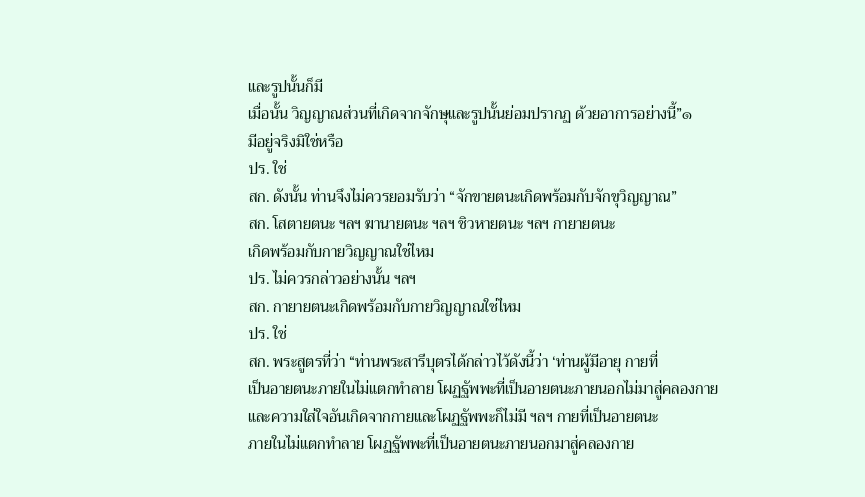และรูปนั้นก็มี
เมื่อนั้น วิญญาณส่วนที่เกิดจากจักษุและรูปนั้นย่อมปรากฏ ด้วยอาการอย่างนี้”๑
มีอยู่จริงมิใช่หรือ
ปร. ใช่
สก. ดังนั้น ท่านจึงไม่ควรยอมรับว่า “จักขายตนะเกิดพร้อมกับจักขุวิญญาณ”
สก. โสตายตนะ ฯลฯ ฆานายตนะ ฯลฯ ชิวหายตนะ ฯลฯ กายายตนะ
เกิดพร้อมกับกายวิญญาณใช่ไหม
ปร. ไม่ควรกล่าวอย่างนั้น ฯลฯ
สก. กายายตนะเกิดพร้อมกับกายวิญญาณใช่ไหม
ปร. ใช่
สก. พระสูตรที่ว่า “ท่านพระสารีบุตรได้กล่าวไว้ดังนี้ว่า ‘ท่านผู้มีอายุ กายที่
เป็นอายตนะภายในไม่แตกทำลาย โผฏฐัพพะที่เป็นอายตนะภายนอกไม่มาสู่คลองกาย
และความใส่ใจอันเกิดจากกายและโผฏฐัพพะก็ไม่มี ฯลฯ กายที่เป็นอายตนะ
ภายในไม่แตกทำลาย โผฏฐัพพะที่เป็นอายตนะภายนอกมาสู่คลองกาย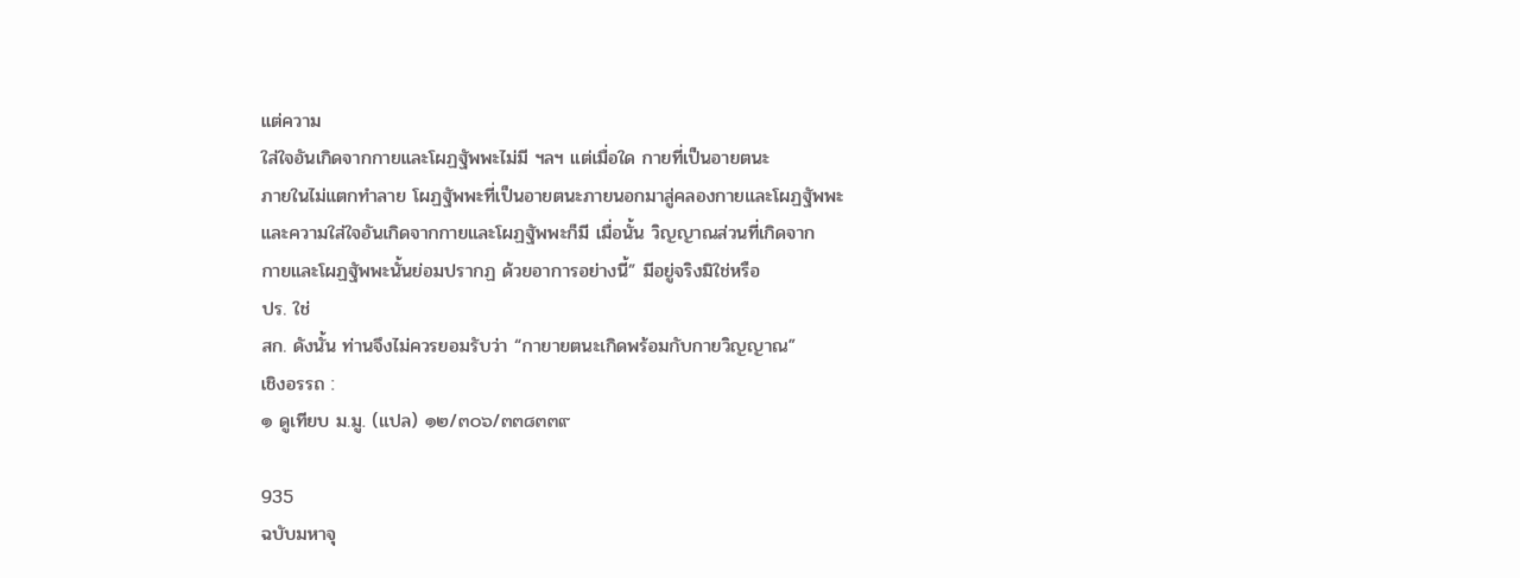แต่ความ
ใส่ใจอันเกิดจากกายและโผฏฐัพพะไม่มี ฯลฯ แต่เมื่อใด กายที่เป็นอายตนะ
ภายในไม่แตกทำลาย โผฏฐัพพะที่เป็นอายตนะภายนอกมาสู่คลองกายและโผฏฐัพพะ
และความใส่ใจอันเกิดจากกายและโผฏฐัพพะก็มี เมื่อนั้น วิญญาณส่วนที่เกิดจาก
กายและโผฏฐัพพะนั้นย่อมปรากฏ ด้วยอาการอย่างนี้” มีอยู่จริงมิใช่หรือ
ปร. ใช่
สก. ดังนั้น ท่านจึงไม่ควรยอมรับว่า “กายายตนะเกิดพร้อมกับกายวิญญาณ”
เชิงอรรถ :
๑ ดูเทียบ ม.มู. (แปล) ๑๒/๓๐๖/๓๓๘๓๓๙

935
ฉบับมหาจุ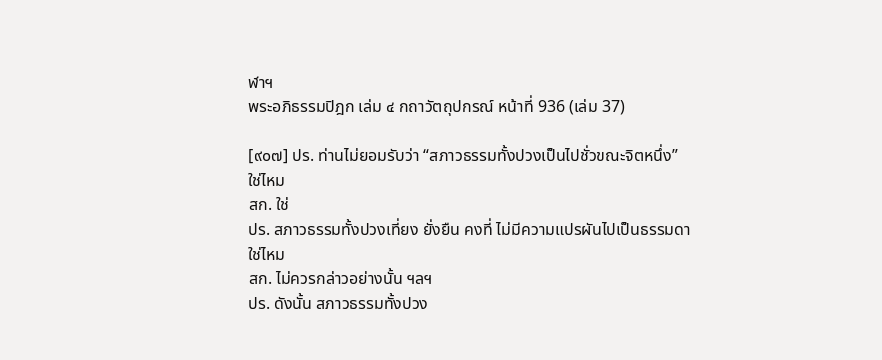ฬาฯ
พระอภิธรรมปิฎก เล่ม ๔ กถาวัตถุปกรณ์ หน้าที่ 936 (เล่ม 37)

[๙๐๗] ปร. ท่านไม่ยอมรับว่า “สภาวธรรมทั้งปวงเป็นไปชั่วขณะจิตหนึ่ง”
ใช่ไหม
สก. ใช่
ปร. สภาวธรรมทั้งปวงเที่ยง ยั่งยืน คงที่ ไม่มีความแปรผันไปเป็นธรรมดา
ใช่ไหม
สก. ไม่ควรกล่าวอย่างนั้น ฯลฯ
ปร. ดังนั้น สภาวธรรมทั้งปวง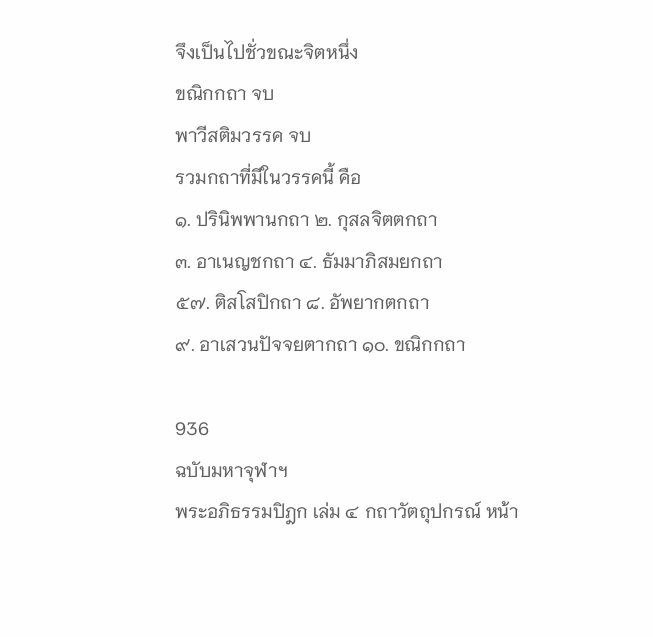จึงเป็นไปชั่วขณะจิตหนึ่ง
ขณิกกถา จบ
พาวีสติมวรรค จบ
รวมกถาที่มีในวรรคนี้ คือ
๑. ปรินิพพานกถา ๒. กุสลจิตตกถา
๓. อาเนญชกถา ๔. ธัมมาภิสมยกถา
๕๗. ติสโสปิกถา ๘. อัพยากตกถา
๙. อาเสวนปัจจยตากถา ๑๐. ขณิกกถา

936
ฉบับมหาจุฬาฯ
พระอภิธรรมปิฎก เล่ม ๔ กถาวัตถุปกรณ์ หน้า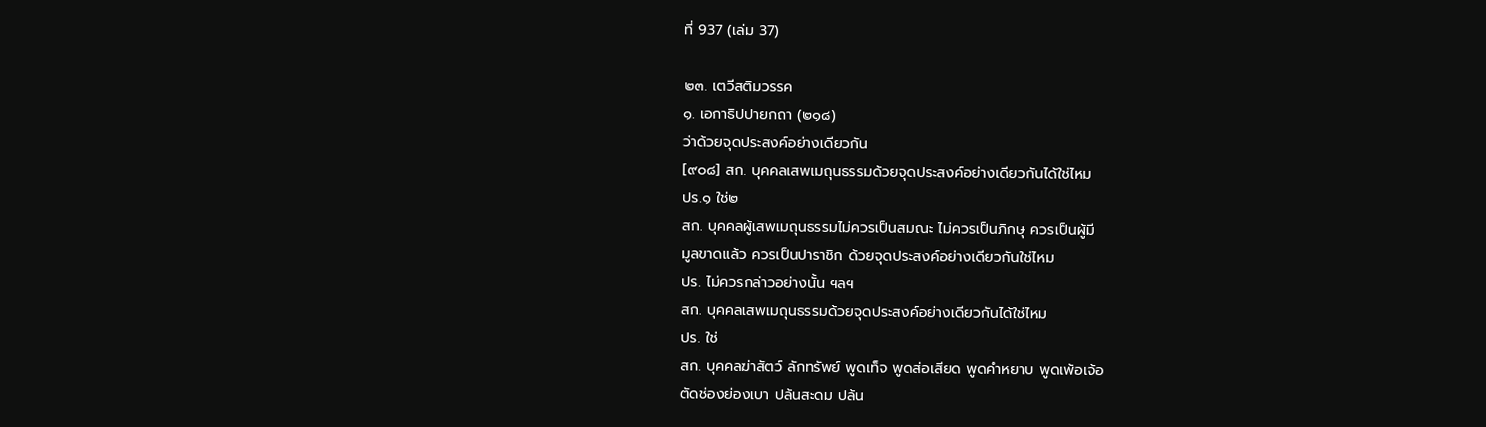ที่ 937 (เล่ม 37)

๒๓. เตวีสติมวรรค
๑. เอกาธิปปายกถา (๒๑๘)
ว่าด้วยจุดประสงค์อย่างเดียวกัน
[๙๐๘] สก. บุคคลเสพเมถุนธรรมด้วยจุดประสงค์อย่างเดียวกันได้ใช่ไหม
ปร.๑ ใช่๒
สก. บุคคลผู้เสพเมถุนธรรมไม่ควรเป็นสมณะ ไม่ควรเป็นภิกษุ ควรเป็นผู้มี
มูลขาดแล้ว ควรเป็นปาราชิก ด้วยจุดประสงค์อย่างเดียวกันใช่ไหม
ปร. ไม่ควรกล่าวอย่างนั้น ฯลฯ
สก. บุคคลเสพเมถุนธรรมด้วยจุดประสงค์อย่างเดียวกันได้ใช่ไหม
ปร. ใช่
สก. บุคคลฆ่าสัตว์ ลักทรัพย์ พูดเท็จ พูดส่อเสียด พูดคำหยาบ พูดเพ้อเจ้อ
ตัดช่องย่องเบา ปล้นสะดม ปล้น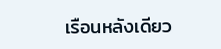เรือนหลังเดียว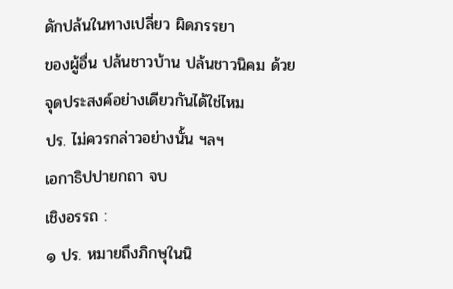ดักปล้นในทางเปลี่ยว ผิดภรรยา
ของผู้อื่น ปล้นชาวบ้าน ปล้นชาวนิคม ด้วยจุดประสงค์อย่างเดียวกันได้ใช่ไหม
ปร. ไม่ควรกล่าวอย่างนั้น ฯลฯ
เอกาธิปปายกถา จบ
เชิงอรรถ :
๑ ปร. หมายถึงภิกษุในนิ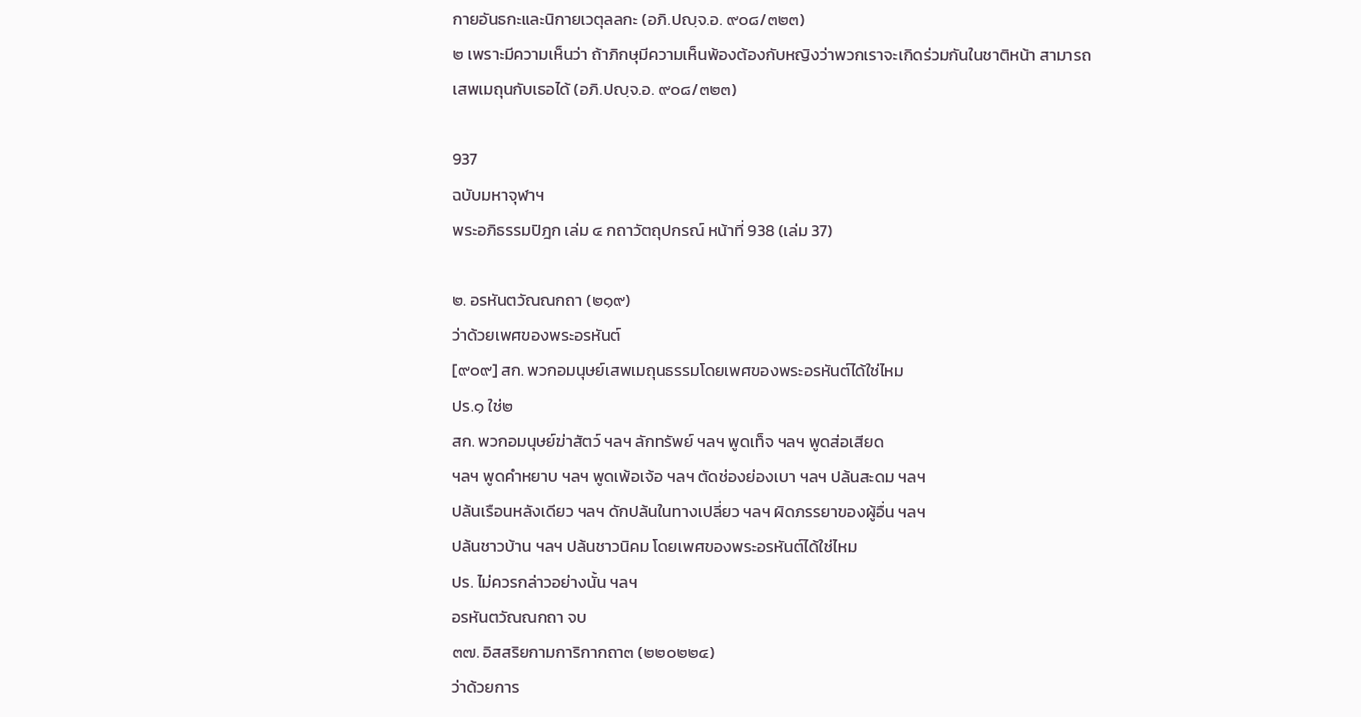กายอันธกะและนิกายเวตุลลกะ (อภิ.ปญฺจ.อ. ๙๐๘/๓๒๓)
๒ เพราะมีความเห็นว่า ถ้าภิกษุมีความเห็นพ้องต้องกับหญิงว่าพวกเราจะเกิดร่วมกันในชาติหน้า สามารถ
เสพเมถุนกับเธอได้ (อภิ.ปญฺจ.อ. ๙๐๘/๓๒๓)

937
ฉบับมหาจุฬาฯ
พระอภิธรรมปิฎก เล่ม ๔ กถาวัตถุปกรณ์ หน้าที่ 938 (เล่ม 37)

๒. อรหันตวัณณกถา (๒๑๙)
ว่าด้วยเพศของพระอรหันต์
[๙๐๙] สก. พวกอมนุษย์เสพเมถุนธรรมโดยเพศของพระอรหันต์ได้ใช่ไหม
ปร.๑ ใช่๒
สก. พวกอมนุษย์ฆ่าสัตว์ ฯลฯ ลักทรัพย์ ฯลฯ พูดเท็จ ฯลฯ พูดส่อเสียด
ฯลฯ พูดคำหยาบ ฯลฯ พูดเพ้อเจ้อ ฯลฯ ตัดช่องย่องเบา ฯลฯ ปล้นสะดม ฯลฯ
ปล้นเรือนหลังเดียว ฯลฯ ดักปล้นในทางเปลี่ยว ฯลฯ ผิดภรรยาของผู้อื่น ฯลฯ
ปล้นชาวบ้าน ฯลฯ ปล้นชาวนิคม โดยเพศของพระอรหันต์ได้ใช่ไหม
ปร. ไม่ควรกล่าวอย่างนั้น ฯลฯ
อรหันตวัณณกถา จบ
๓๗. อิสสริยกามการิกากถา๓ (๒๒๐๒๒๔)
ว่าด้วยการ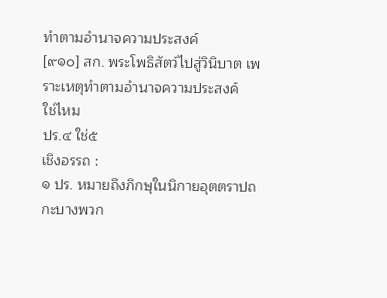ทำตามอำนาจความประสงค์
[๙๑๐] สก. พระโพธิสัตว์ไปสู่วินิบาต เพราะเหตุทำตามอำนาจความประสงค์
ใช่ไหม
ปร.๔ ใช่๕
เชิงอรรถ :
๑ ปร. หมายถึงภิกษุในนิกายอุตตราปถกะบางพวก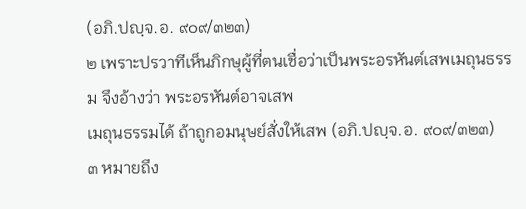(อภิ.ปญฺจ.อ. ๙๐๙/๓๒๓)
๒ เพราะปรวาทีเห็นภิกษุผู้ที่ตนเชื่อว่าเป็นพระอรหันต์เสพเมถุนธรรม จึงอ้างว่า พระอรหันต์อาจเสพ
เมถุนธรรมได้ ถ้าถูกอมนุษย์สั่งให้เสพ (อภิ.ปญฺจ.อ. ๙๐๙/๓๒๓)
๓ หมายถึง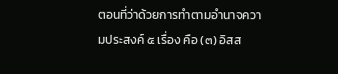ตอนที่ว่าด้วยการทำตามอำนาจความประสงค์ ๕ เรื่อง คือ (๓) อิสส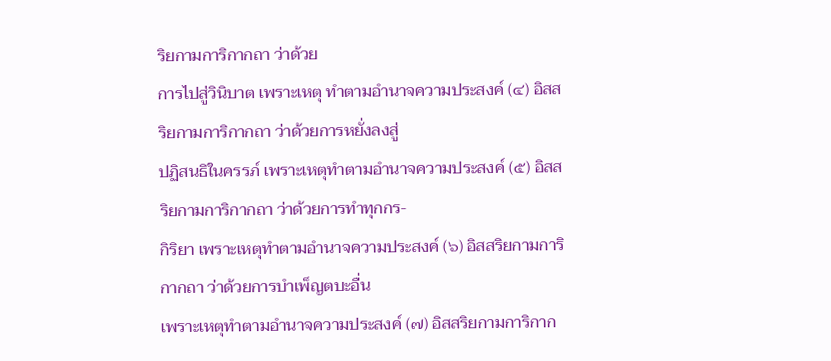ริยกามการิกากถา ว่าด้วย
การไปสู่วินิบาต เพราะเหตุ ทำตามอำนาจความประสงค์ (๔) อิสสริยกามการิกากถา ว่าด้วยการหยั่งลงสู่
ปฏิสนธิในครรภ์ เพราะเหตุทำตามอำนาจความประสงค์ (๕) อิสสริยกามการิกากถา ว่าด้วยการทำทุกกร-
กิริยา เพราะเหตุทำตามอำนาจความประสงค์ (๖) อิสสริยกามการิกากถา ว่าด้วยการบำเพ็ญตบะอื่น
เพราะเหตุทำตามอำนาจความประสงค์ (๗) อิสสริยกามการิกาก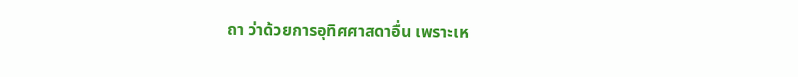ถา ว่าด้วยการอุทิศศาสดาอื่น เพราะเห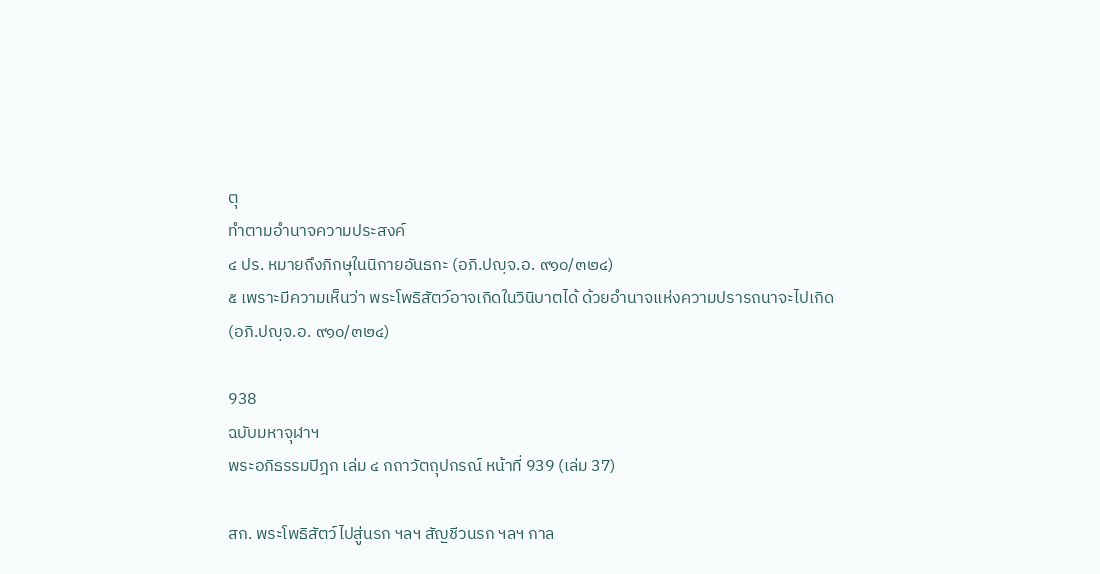ตุ
ทำตามอำนาจความประสงค์
๔ ปร. หมายถึงภิกษุในนิกายอันธกะ (อภิ.ปญฺจ.อ. ๙๑๐/๓๒๔)
๕ เพราะมีความเห็นว่า พระโพธิสัตว์อาจเกิดในวินิบาตได้ ด้วยอำนาจแห่งความปรารถนาจะไปเกิด
(อภิ.ปญฺจ.อ. ๙๑๐/๓๒๔)

938
ฉบับมหาจุฬาฯ
พระอภิธรรมปิฎก เล่ม ๔ กถาวัตถุปกรณ์ หน้าที่ 939 (เล่ม 37)

สก. พระโพธิสัตว์ไปสู่นรก ฯลฯ สัญชีวนรก ฯลฯ กาล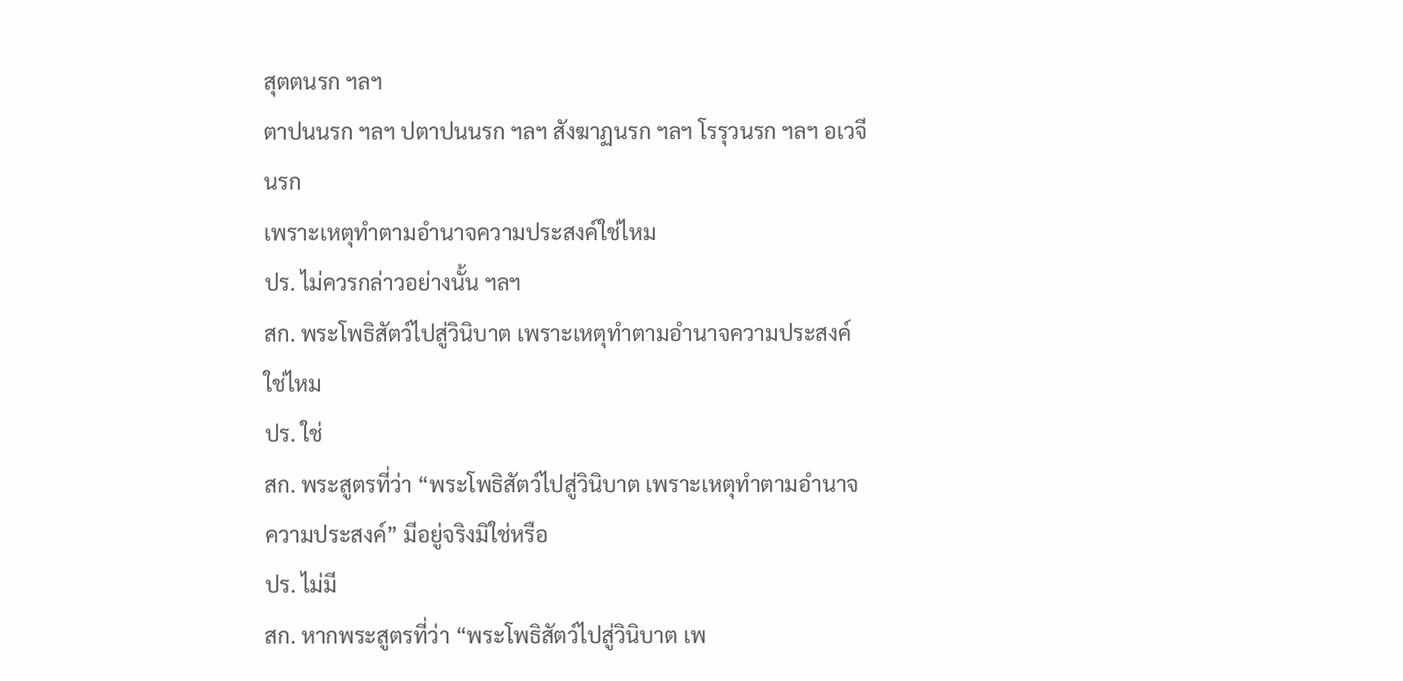สุตตนรก ฯลฯ
ตาปนนรก ฯลฯ ปตาปนนรก ฯลฯ สังฆาฏนรก ฯลฯ โรรุวนรก ฯลฯ อเวจีนรก
เพราะเหตุทำตามอำนาจความประสงค์ใช่ไหม
ปร. ไม่ควรกล่าวอย่างนั้น ฯลฯ
สก. พระโพธิสัตว์ไปสู่วินิบาต เพราะเหตุทำตามอำนาจความประสงค์ใช่ไหม
ปร. ใช่
สก. พระสูตรที่ว่า “พระโพธิสัตว์ไปสู่วินิบาต เพราะเหตุทำตามอำนาจ
ความประสงค์” มีอยู่จริงมิใช่หรือ
ปร. ไม่มี
สก. หากพระสูตรที่ว่า “พระโพธิสัตว์ไปสู่วินิบาต เพ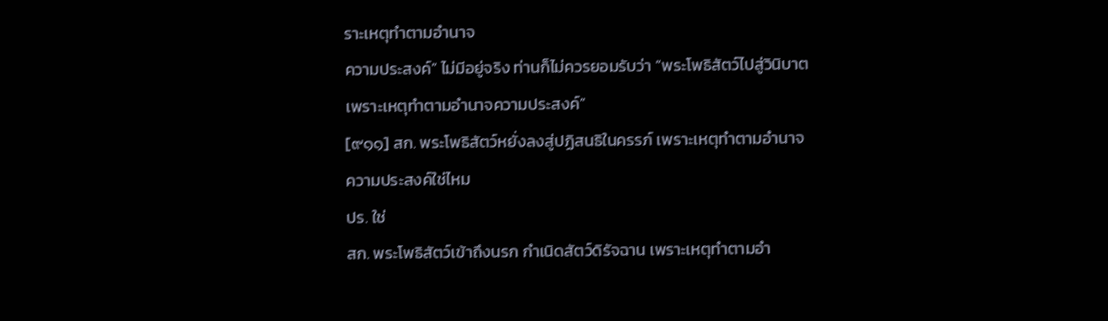ราะเหตุทำตามอำนาจ
ความประสงค์” ไม่มีอยู่จริง ท่านก็ไม่ควรยอมรับว่า “พระโพธิสัตว์ไปสู่วินิบาต
เพราะเหตุทำตามอำนาจความประสงค์”
[๙๑๑] สก. พระโพธิสัตว์หยั่งลงสู่ปฏิสนธิในครรภ์ เพราะเหตุทำตามอำนาจ
ความประสงค์ใช่ไหม
ปร. ใช่
สก. พระโพธิสัตว์เข้าถึงนรก กำเนิดสัตว์ดิรัจฉาน เพราะเหตุทำตามอำ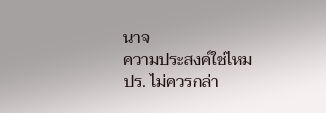นาจ
ความประสงค์ใช่ไหม
ปร. ไม่ควรกล่า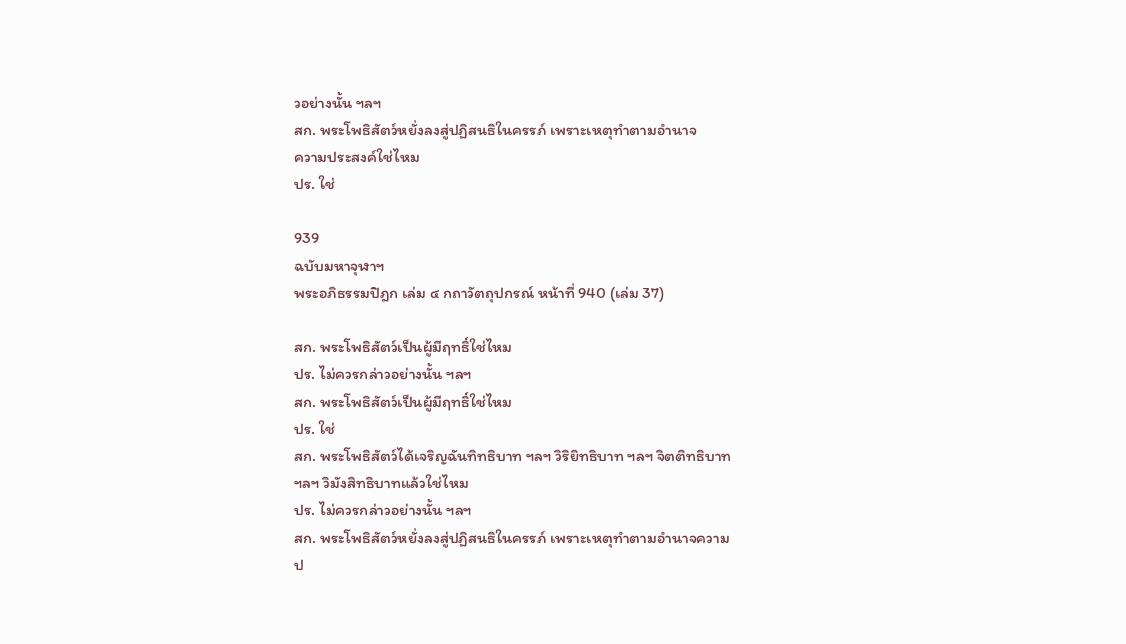วอย่างนั้น ฯลฯ
สก. พระโพธิสัตว์หยั่งลงสู่ปฏิสนธิในครรภ์ เพราะเหตุทำตามอำนาจ
ความประสงค์ใช่ไหม
ปร. ใช่

939
ฉบับมหาจุฬาฯ
พระอภิธรรมปิฎก เล่ม ๔ กถาวัตถุปกรณ์ หน้าที่ 940 (เล่ม 37)

สก. พระโพธิสัตว์เป็นผู้มีฤทธิ์ใช่ไหม
ปร. ไม่ควรกล่าวอย่างนั้น ฯลฯ
สก. พระโพธิสัตว์เป็นผู้มีฤทธิ์ใช่ไหม
ปร. ใช่
สก. พระโพธิสัตว์ได้เจริญฉันทิทธิบาท ฯลฯ วิริยิทธิบาท ฯลฯ จิตติทธิบาท
ฯลฯ วิมังสิทธิบาทแล้วใช่ไหม
ปร. ไม่ควรกล่าวอย่างนั้น ฯลฯ
สก. พระโพธิสัตว์หยั่งลงสู่ปฏิสนธิในครรภ์ เพราะเหตุทำตามอำนาจความ
ป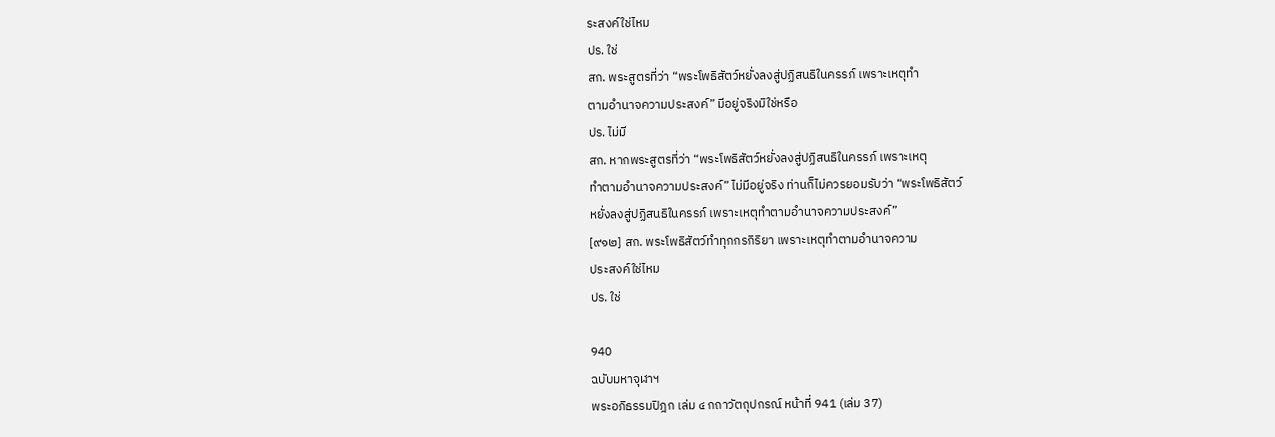ระสงค์ใช่ไหม
ปร. ใช่
สก. พระสูตรที่ว่า “พระโพธิสัตว์หยั่งลงสู่ปฏิสนธิในครรภ์ เพราะเหตุทำ
ตามอำนาจความประสงค์” มีอยู่จริงมิใช่หรือ
ปร. ไม่มี
สก. หากพระสูตรที่ว่า “พระโพธิสัตว์หยั่งลงสู่ปฏิสนธิในครรภ์ เพราะเหตุ
ทำตามอำนาจความประสงค์” ไม่มีอยู่จริง ท่านก็ไม่ควรยอมรับว่า “พระโพธิสัตว์
หยั่งลงสู่ปฏิสนธิในครรภ์ เพราะเหตุทำตามอำนาจความประสงค์”
[๙๑๒] สก. พระโพธิสัตว์ทำทุกกรกิริยา เพราะเหตุทำตามอำนาจความ
ประสงค์ใช่ไหม
ปร. ใช่

940
ฉบับมหาจุฬาฯ
พระอภิธรรมปิฎก เล่ม ๔ กถาวัตถุปกรณ์ หน้าที่ 941 (เล่ม 37)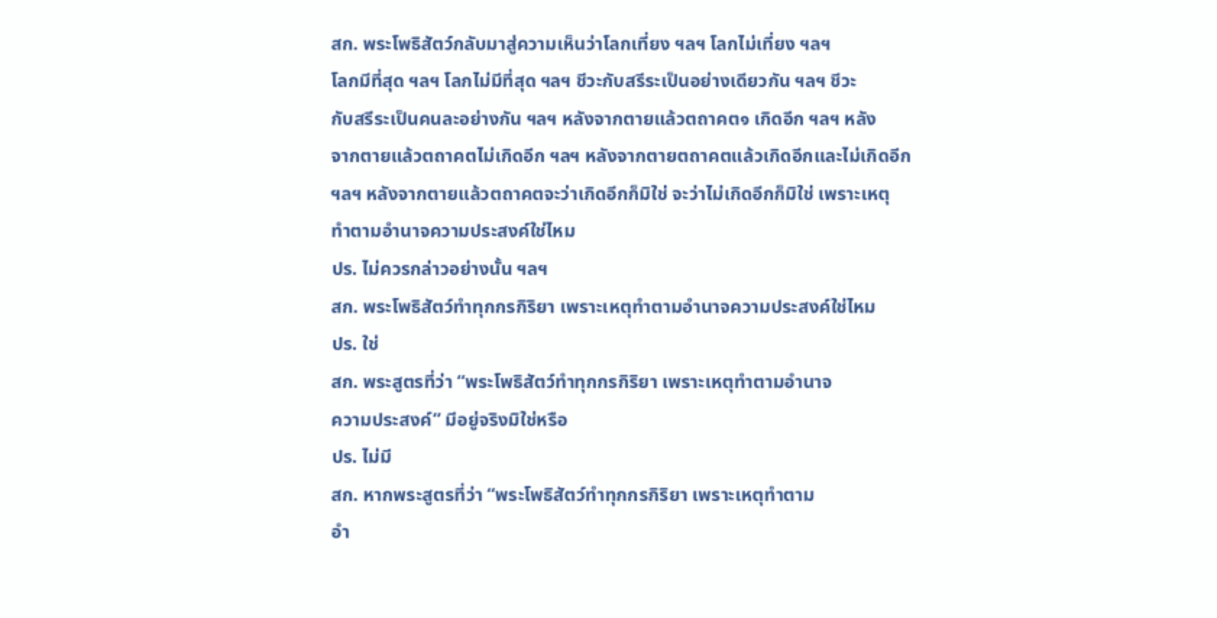สก. พระโพธิสัตว์กลับมาสู่ความเห็นว่าโลกเที่ยง ฯลฯ โลกไม่เที่ยง ฯลฯ
โลกมีที่สุด ฯลฯ โลกไม่มีที่สุด ฯลฯ ชีวะกับสรีระเป็นอย่างเดียวกัน ฯลฯ ชีวะ
กับสรีระเป็นคนละอย่างกัน ฯลฯ หลังจากตายแล้วตถาคต๑ เกิดอีก ฯลฯ หลัง
จากตายแล้วตถาคตไม่เกิดอีก ฯลฯ หลังจากตายตถาคตแล้วเกิดอีกและไม่เกิดอีก
ฯลฯ หลังจากตายแล้วตถาคตจะว่าเกิดอีกก็มิใช่ จะว่าไม่เกิดอีกก็มิใช่ เพราะเหตุ
ทำตามอำนาจความประสงค์ใช่ไหม
ปร. ไม่ควรกล่าวอย่างนั้น ฯลฯ
สก. พระโพธิสัตว์ทำทุกกรกิริยา เพราะเหตุทำตามอำนาจความประสงค์ใช่ไหม
ปร. ใช่
สก. พระสูตรที่ว่า “พระโพธิสัตว์ทำทุกกรกิริยา เพราะเหตุทำตามอำนาจ
ความประสงค์” มีอยู่จริงมิใช่หรือ
ปร. ไม่มี
สก. หากพระสูตรที่ว่า “พระโพธิสัตว์ทำทุกกรกิริยา เพราะเหตุทำตาม
อำ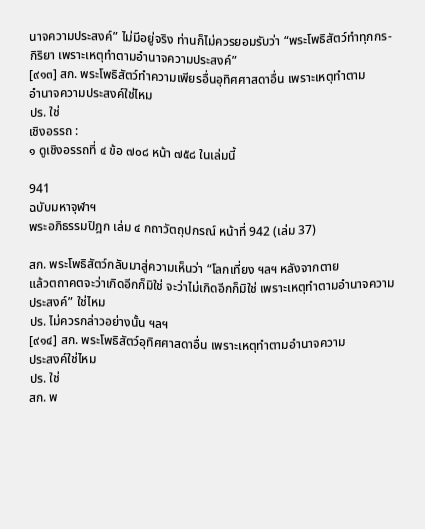นาจความประสงค์” ไม่มีอยู่จริง ท่านก็ไม่ควรยอมรับว่า “พระโพธิสัตว์ทำทุกกร-
กิริยา เพราะเหตุทำตามอำนาจความประสงค์”
[๙๑๓] สก. พระโพธิสัตว์ทำความเพียรอื่นอุทิศศาสดาอื่น เพราะเหตุทำตาม
อำนาจความประสงค์ใช่ไหม
ปร. ใช่
เชิงอรรถ :
๑ ดูเชิงอรรถที่ ๔ ข้อ ๗๐๘ หน้า ๗๕๘ ในเล่มนี้

941
ฉบับมหาจุฬาฯ
พระอภิธรรมปิฎก เล่ม ๔ กถาวัตถุปกรณ์ หน้าที่ 942 (เล่ม 37)

สก. พระโพธิสัตว์กลับมาสู่ความเห็นว่า “โลกเที่ยง ฯลฯ หลังจากตาย
แล้วตถาคตจะว่าเกิดอีกก็มิใช่ จะว่าไม่เกิดอีกก็มิใช่ เพราะเหตุทำตามอำนาจความ
ประสงค์” ใช่ไหม
ปร. ไม่ควรกล่าวอย่างนั้น ฯลฯ
[๙๑๔] สก. พระโพธิสัตว์อุทิศศาสดาอื่น เพราะเหตุทำตามอำนาจความ
ประสงค์ใช่ไหม
ปร. ใช่
สก. พ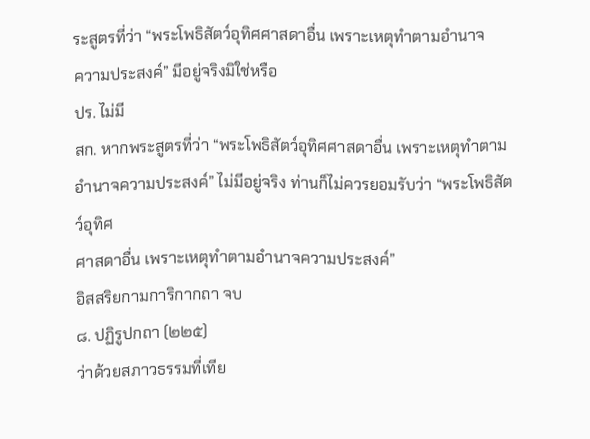ระสูตรที่ว่า “พระโพธิสัตว์อุทิศศาสดาอื่น เพราะเหตุทำตามอำนาจ
ความประสงค์” มีอยู่จริงมิใช่หรือ
ปร. ไม่มี
สก. หากพระสูตรที่ว่า “พระโพธิสัตว์อุทิศศาสดาอื่น เพราะเหตุทำตาม
อำนาจความประสงค์” ไม่มีอยู่จริง ท่านก็ไม่ควรยอมรับว่า “พระโพธิสัตว์อุทิศ
ศาสดาอื่น เพราะเหตุทำตามอำนาจความประสงค์”
อิสสริยกามการิกากถา จบ
๘. ปฏิรูปกถา (๒๒๕)
ว่าด้วยสภาวธรรมที่เทีย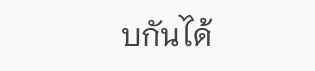บกันได้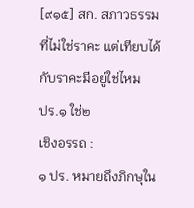[๙๑๕] สก. สภาวธรรมที่ไม่ใช่ราคะ แต่เทียบได้กับราคะมีอยู่ใช่ไหม
ปร.๑ ใช่๒
เชิงอรรถ :
๑ ปร. หมายถึงภิกษุใน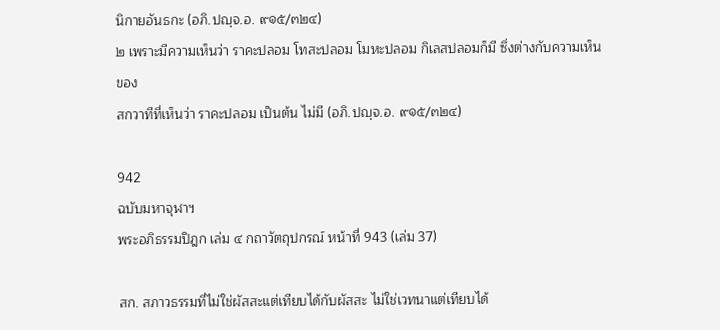นิกายอันธกะ (อภิ.ปญฺจ.อ. ๙๑๕/๓๒๔)
๒ เพราะมีความเห็นว่า ราคะปลอม โทสะปลอม โมหะปลอม กิเลสปลอมก็มี ซึ่งต่างกับความเห็นของ
สกวาทีที่เห็นว่า ราคะปลอม เป็นต้น ไม่มี (อภิ.ปญฺจ.อ. ๙๑๕/๓๒๔)

942
ฉบับมหาจุฬาฯ
พระอภิธรรมปิฎก เล่ม ๔ กถาวัตถุปกรณ์ หน้าที่ 943 (เล่ม 37)

สก. สภาวธรรมที่ไม่ใช่ผัสสะแต่เทียบได้กับผัสสะ ไม่ใช่เวทนาแต่เทียบได้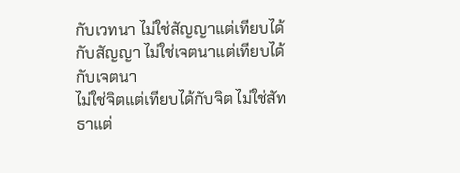กับเวทนา ไม่ใช่สัญญาแต่เทียบได้กับสัญญา ไม่ใช่เจตนาแต่เทียบได้กับเจตนา
ไม่ใช่จิตแต่เทียบได้กับจิต ไม่ใช่สัทธาแต่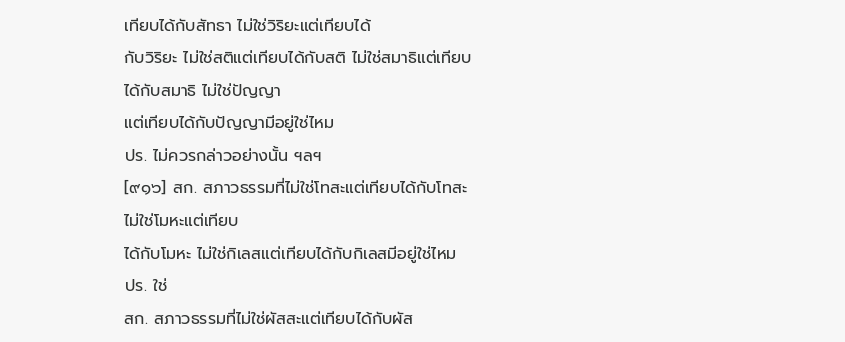เทียบได้กับสัทธา ไม่ใช่วิริยะแต่เทียบได้
กับวิริยะ ไม่ใช่สติแต่เทียบได้กับสติ ไม่ใช่สมาธิแต่เทียบได้กับสมาธิ ไม่ใช่ปัญญา
แต่เทียบได้กับปัญญามีอยู่ใช่ไหม
ปร. ไม่ควรกล่าวอย่างนั้น ฯลฯ
[๙๑๖] สก. สภาวธรรมที่ไม่ใช่โทสะแต่เทียบได้กับโทสะ ไม่ใช่โมหะแต่เทียบ
ได้กับโมหะ ไม่ใช่กิเลสแต่เทียบได้กับกิเลสมีอยู่ใช่ไหม
ปร. ใช่
สก. สภาวธรรมที่ไม่ใช่ผัสสะแต่เทียบได้กับผัส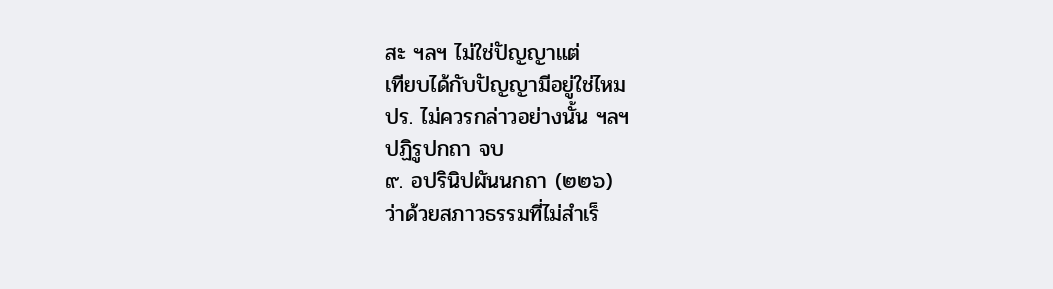สะ ฯลฯ ไม่ใช่ปัญญาแต่
เทียบได้กับปัญญามีอยู่ใช่ไหม
ปร. ไม่ควรกล่าวอย่างนั้น ฯลฯ
ปฏิรูปกถา จบ
๙. อปรินิปผันนกถา (๒๒๖)
ว่าด้วยสภาวธรรมที่ไม่สำเร็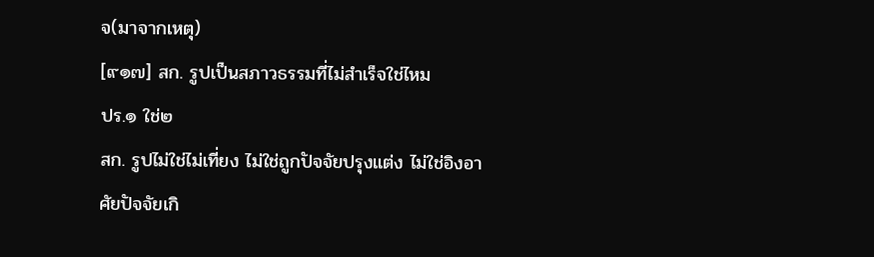จ(มาจากเหตุ)
[๙๑๗] สก. รูปเป็นสภาวธรรมที่ไม่สำเร็จใช่ไหม
ปร.๑ ใช่๒
สก. รูปไม่ใช่ไม่เที่ยง ไม่ใช่ถูกปัจจัยปรุงแต่ง ไม่ใช่อิงอาศัยปัจจัยเกิ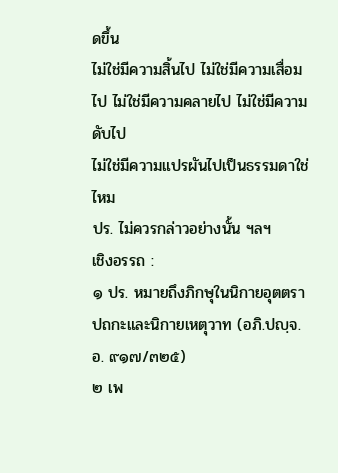ดขึ้น
ไม่ใช่มีความสิ้นไป ไม่ใช่มีความเสื่อมไป ไม่ใช่มีความคลายไป ไม่ใช่มีความดับไป
ไม่ใช่มีความแปรผันไปเป็นธรรมดาใช่ไหม
ปร. ไม่ควรกล่าวอย่างนั้น ฯลฯ
เชิงอรรถ :
๑ ปร. หมายถึงภิกษุในนิกายอุตตราปถกะและนิกายเหตุวาท (อภิ.ปญฺจ.อ. ๙๑๗/๓๒๕)
๒ เพ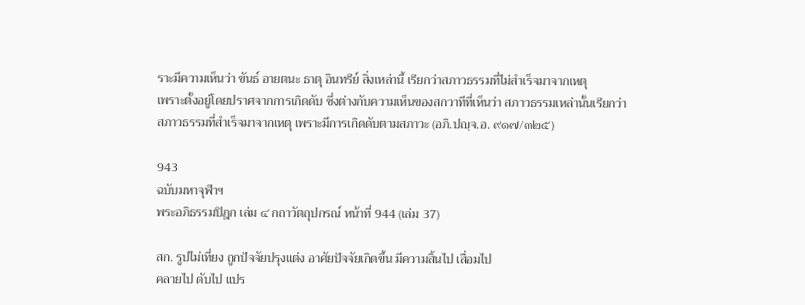ราะมีความเห็นว่า ขันธ์ อายตนะ ธาตุ อินทรีย์ สิ่งเหล่านี้ เรียกว่าสภาวธรรมที่ไม่สำเร็จมาจากเหตุ
เพราะตั้งอยู่โดยปราศจากการเกิดดับ ซึ่งต่างกับความเห็นของสกวาทีที่เห็นว่า สภาวธรรมเหล่านั้นเรียกว่า
สภาวธรรมที่สำเร็จมาจากเหตุ เพราะมีการเกิดดับตามสภาวะ (อภิ.ปญฺจ.อ. ๙๑๗/๓๒๕)

943
ฉบับมหาจุฬาฯ
พระอภิธรรมปิฎก เล่ม ๔ กถาวัตถุปกรณ์ หน้าที่ 944 (เล่ม 37)

สก. รูปไม่เที่ยง ถูกปัจจัยปรุงแต่ง อาศัยปัจจัยเกิดขึ้น มีความสิ้นไป เสื่อมไป
คลายไป ดับไป แปร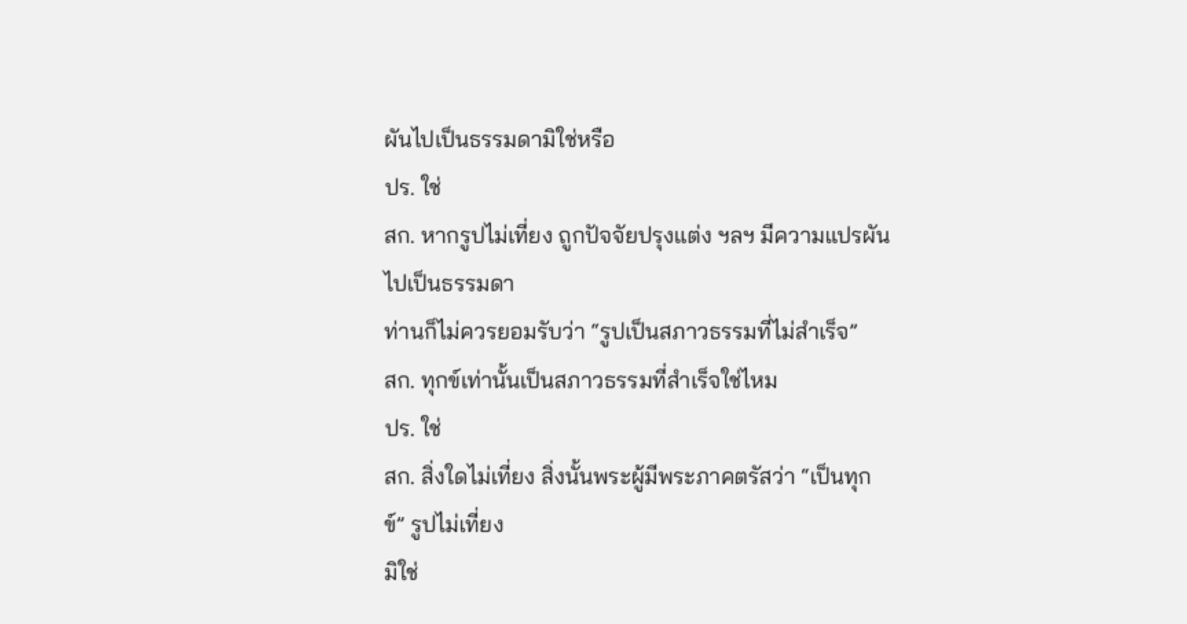ผันไปเป็นธรรมดามิใช่หรือ
ปร. ใช่
สก. หากรูปไม่เที่ยง ถูกปัจจัยปรุงแต่ง ฯลฯ มีความแปรผันไปเป็นธรรมดา
ท่านก็ไม่ควรยอมรับว่า “รูปเป็นสภาวธรรมที่ไม่สำเร็จ”
สก. ทุกข์เท่านั้นเป็นสภาวธรรมที่สำเร็จใช่ไหม
ปร. ใช่
สก. สิ่งใดไม่เที่ยง สิ่งนั้นพระผู้มีพระภาคตรัสว่า “เป็นทุกข์” รูปไม่เที่ยง
มิใช่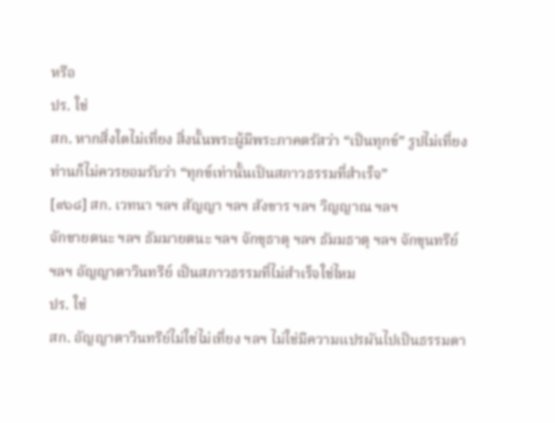หรือ
ปร. ใช่
สก. หากสิ่งใดไม่เที่ยง สิ่งนั้นพระผู้มีพระภาคตรัสว่า “เป็นทุกข์” รูปไม่เที่ยง
ท่านก็ไม่ควรยอมรับว่า “ทุกข์เท่านั้นเป็นสภาวธรรมที่สำเร็จ”
[๙๑๘] สก. เวทนา ฯลฯ สัญญา ฯลฯ สังขาร ฯลฯ วิญญาณ ฯลฯ
จักขายตนะ ฯลฯ ธัมมายตนะ ฯลฯ จักขุธาตุ ฯลฯ ธัมมธาตุ ฯลฯ จักขุนทรีย์
ฯลฯ อัญญาตาวินทรีย์ เป็นสภาวธรรมที่ไม่สำเร็จใช่ไหม
ปร. ใช่
สก. อัญญาตาวินทรีย์ไม่ใช่ไม่เที่ยง ฯลฯ ไม่ใช่มีความแปรผันไปเป็นธรรมดา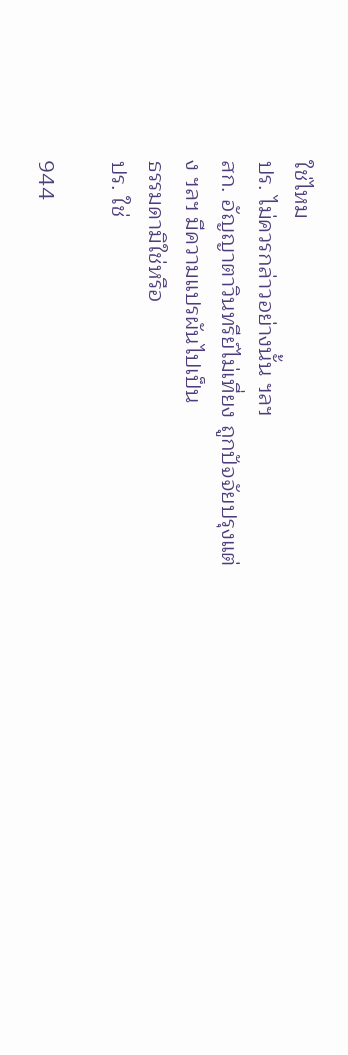ใช่ไหม
ปร. ไม่ควรกล่าวอย่างนั้น ฯลฯ
สก. อัญญาตาวินทรีย์ไม่เที่ยง ถูกปัจจัยปรุงแต่ง ฯลฯ มีความแปรผันไปเป็น
ธรรมดามิใช่หรือ
ปร. ใช่

944